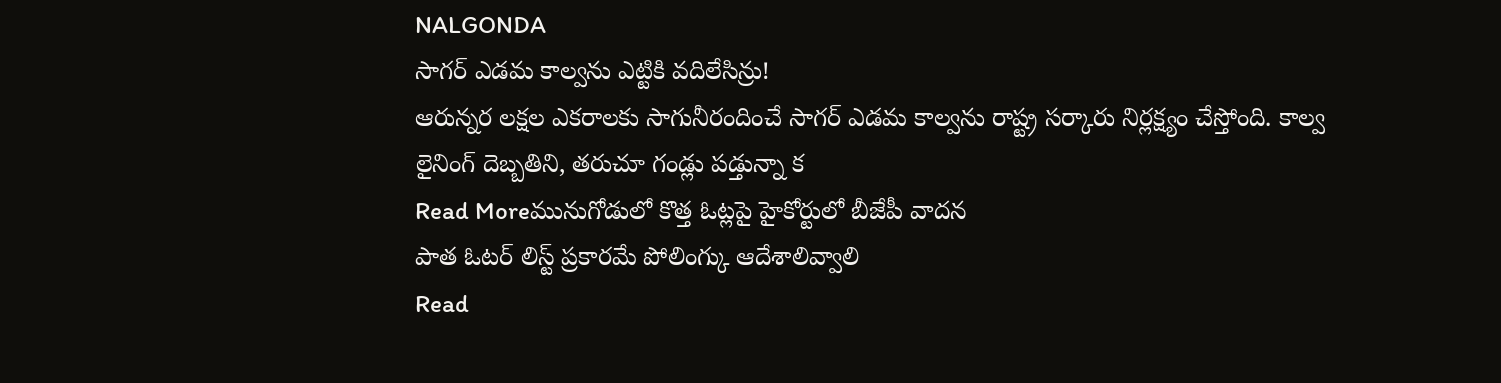NALGONDA
సాగర్ ఎడమ కాల్వను ఎట్టికి వదిలేసిన్రు!
ఆరున్నర లక్షల ఎకరాలకు సాగునీరందించే సాగర్ ఎడమ కాల్వను రాష్ట్ర సర్కారు నిర్లక్ష్యం చేస్తోంది. కాల్వ లైనింగ్ దెబ్బతిని, తరుచూ గండ్లు పడ్తున్నా క
Read Moreమునుగోడులో కొత్త ఓట్లపై హైకోర్టులో బీజేపీ వాదన
పాత ఓటర్ లిస్ట్ ప్రకారమే పోలింగ్కు ఆదేశాలివ్వాలి
Read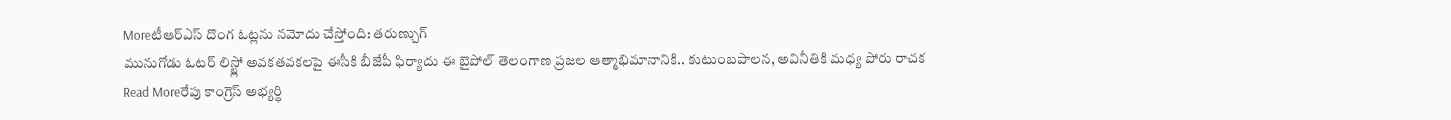Moreటీఆర్ఎస్ దొంగ ఓట్లను నమోదు చేస్తోంది: తరుణ్చుగ్
మునుగోడు ఓటర్ లిస్ట్లో అవకతవకలపై ఈసీకి బీజేపీ ఫిర్యాదు ఈ బైపోల్ తెలంగాణ ప్రజల ఆత్మాభిమానానికి.. కుటుంబపాలన, అవినీతికి మధ్య పోరు రాచక
Read Moreరేపు కాంగ్రెస్ అభ్యర్థి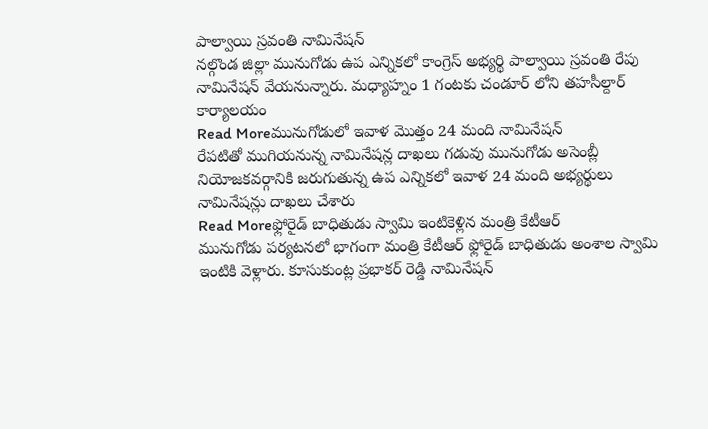పాల్వాయి స్రవంతి నామినేషన్
నల్గొండ జిల్లా మునుగోడు ఉప ఎన్నికలో కాంగ్రెస్ అభ్యర్థి పాల్వాయి స్రవంతి రేపు నామినేషన్ వేయనున్నారు. మధ్యాహ్నం 1 గంటకు చండూర్ లోని తహసీల్దార్ కార్యాలయం
Read Moreమునుగోడులో ఇవాళ మొత్తం 24 మంది నామినేషన్
రేపటితో ముగియనున్న నామినేషన్ల దాఖలు గడువు మునుగోడు అసెంబ్లీ నియోజకవర్గానికి జరుగుతున్న ఉప ఎన్నికలో ఇవాళ 24 మంది అభ్యర్థులు నామినేషన్లు దాఖలు చేశారు
Read Moreఫ్లోరైడ్ బాధితుడు స్వామి ఇంటికెళ్లిన మంత్రి కేటీఆర్
మునుగోడు పర్యటనలో భాగంగా మంత్రి కేటీఆర్ ఫ్లోరైడ్ బాధితుడు అంశాల స్వామి ఇంటికి వెళ్లారు. కూసుకుంట్ల ప్రభాకర్ రెడ్డి నామినేషన్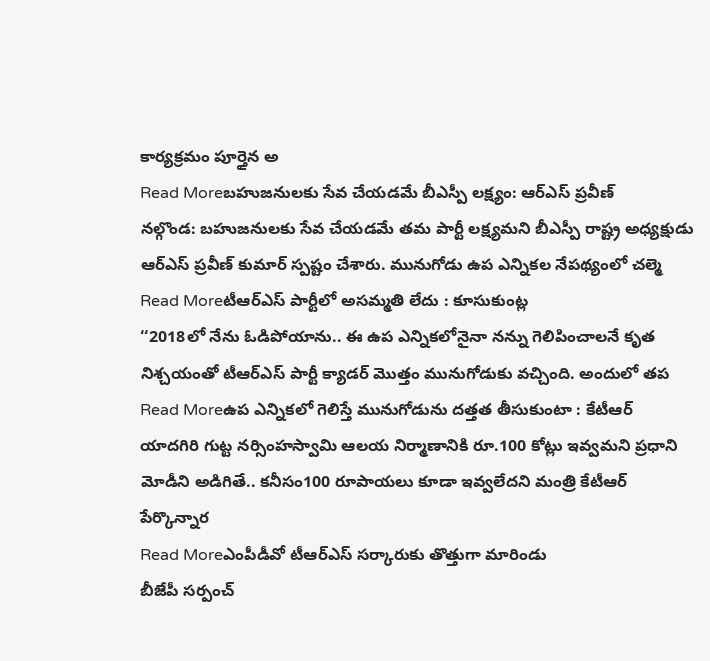కార్యక్రమం పూర్తైన అ
Read Moreబహుజనులకు సేవ చేయడమే బీఎస్పీ లక్ష్యం: ఆర్ఎస్ ప్రవీణ్
నల్గొండ: బహుజనులకు సేవ చేయడమే తమ పార్టీ లక్ష్యమని బీఎస్పీ రాష్ట్ర అధ్యక్షుడు ఆర్ఎస్ ప్రవీణ్ కుమార్ స్పష్టం చేశారు. మునుగోడు ఉప ఎన్నికల నేపథ్యంలో చల్మె
Read Moreటీఆర్ఎస్ పార్టీలో అసమ్మతి లేదు : కూసుకుంట్ల
‘‘2018లో నేను ఓడిపోయాను.. ఈ ఉప ఎన్నికలోనైనా నన్ను గెలిపించాలనే కృత నిశ్చయంతో టీఆర్ఎస్ పార్టీ క్యాడర్ మొత్తం మునుగోడుకు వచ్చింది. అందులో తప
Read Moreఉప ఎన్నికలో గెలిస్తే మునుగోడును దత్తత తీసుకుంటా : కేటీఆర్
యాదగిరి గుట్ట నర్సింహస్వామి ఆలయ నిర్మాణానికి రూ.100 కోట్లు ఇవ్వమని ప్రధాని మోడీని అడిగితే.. కనీసం100 రూపాయలు కూడా ఇవ్వలేదని మంత్రి కేటీఆర్ పేర్కొన్నార
Read Moreఎంపీడీవో టీఆర్ఎస్ సర్కారుకు తొత్తుగా మారిండు
బీజేపీ సర్పంచ్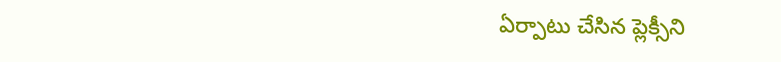ఏర్పాటు చేసిన ప్లెక్సీని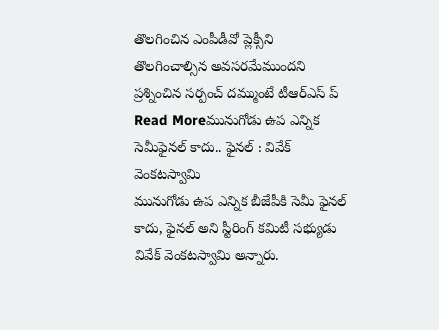తొలగించిన ఎంపీడీవో ప్లెక్సీని తొలగించాల్సిన అవసరమేముందని ప్రశ్నించిన సర్పంచ్ దమ్ముంటే టీఆర్ఎస్ ప్
Read Moreమునుగోడు ఉప ఎన్నిక సెమీఫైనల్ కాదు.. ఫైనల్ : వివేక్ వెంకటస్వామి
మునుగోడు ఉప ఎన్నిక బీజేపీకి సెమీ ఫైనల్ కాదు, ఫైనల్ అని స్టీరింగ్ కమిటీ సభ్యుడు వివేక్ వెంకటస్వామి అన్నారు.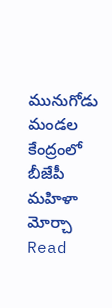మునుగోడు మండల కేంద్రంలో బీజేపీ మహిళా మోర్చా
Read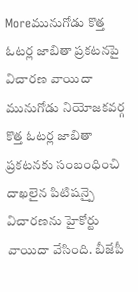Moreమునుగోడు కొత్త ఓటర్ల జాబితా ప్రకటనపై విచారణ వాయిదా
మునుగోడు నియోజకవర్గ కొత్త ఓటర్ల జాబితా ప్రకటనకు సంబంధించి దాఖలైన పిటిషన్పై విచారణను హైకోర్టు వాయిదా వేసింది. బీజేపీ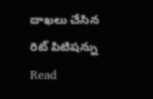దాఖలు చేసిన రిట్ పిటిషన్ను
Read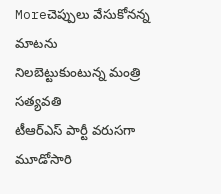Moreచెప్పులు వేసుకోనన్న మాటను నిలబెట్టుకుంటున్న మంత్రి సత్యవతి
టీఆర్ఎస్ పార్టీ వరుసగా మూడోసారి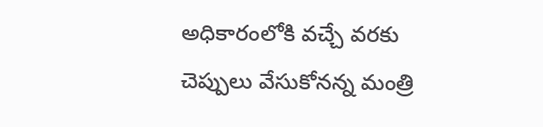అధికారంలోకి వచ్చే వరకు చెప్పులు వేసుకోనన్న మంత్రి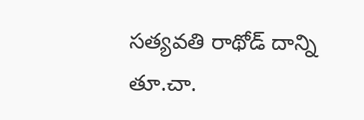సత్యవతి రాథోడ్ దాన్ని తూ.చా.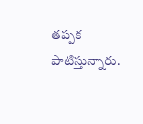తప్పక పాటిస్తున్నారు.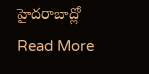హైదరాబాద్లో
Read More